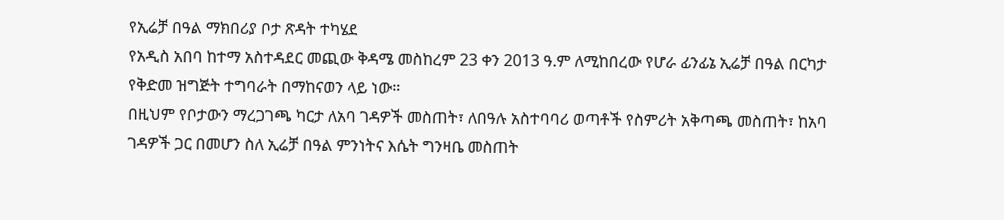የኢሬቻ በዓል ማክበሪያ ቦታ ጽዳት ተካሄደ
የአዲስ አበባ ከተማ አስተዳደር መጪው ቅዳሜ መስከረም 23 ቀን 2013 ዓ.ም ለሚከበረው የሆራ ፊንፊኔ ኢሬቻ በዓል በርካታ የቅድመ ዝግጅት ተግባራት በማከናወን ላይ ነው።
በዚህም የቦታውን ማረጋገጫ ካርታ ለአባ ገዳዎች መስጠት፣ ለበዓሉ አስተባባሪ ወጣቶች የስምሪት አቅጣጫ መስጠት፣ ከአባ ገዳዎች ጋር በመሆን ስለ ኢሬቻ በዓል ምንነትና እሴት ግንዛቤ መስጠት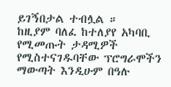ይገኝበታል ተብሏል ።
ከዚያም ባለፈ ከተለያየ አካባቢ የሚመጡት ታዳሚዎች የሚስተናገዱባቸው ፕሮግራሞችን ማውጣት እንዲሁም በዓሉ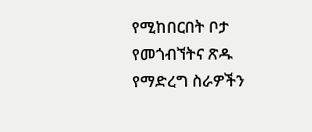የሚከበርበት ቦታ የመጎብኘትና ጽዱ የማድረግ ስራዎችን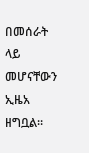በመሰራት ላይ መሆናቸውን ኢዜአ ዘግቧል።